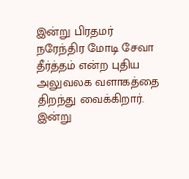இன்று பிரதமர் நரேந்திர மோடி சேவா தீர்த்தம் என்ற புதிய அலுவலக வளாகத்தை திறந்து வைக்கிறார்.
இன்று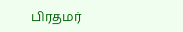பிரதமர்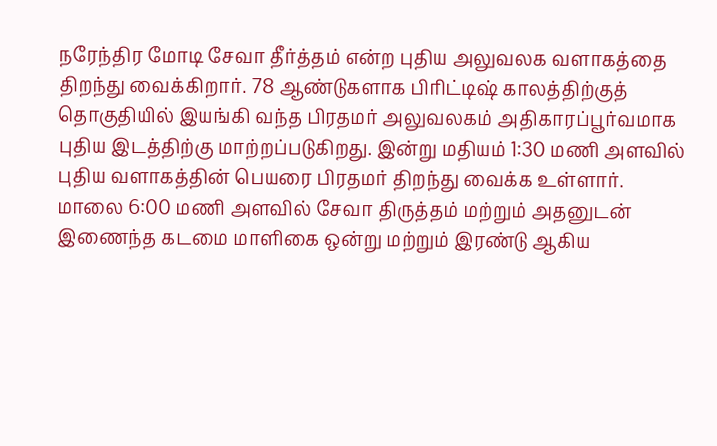நரேந்திர மோடி சேவா தீர்த்தம் என்ற புதிய அலுவலக வளாகத்தை திறந்து வைக்கிறார். 78 ஆண்டுகளாக பிரிட்டிஷ் காலத்திற்குத் தொகுதியில் இயங்கி வந்த பிரதமர் அலுவலகம் அதிகாரப்பூர்வமாக புதிய இடத்திற்கு மாற்றப்படுகிறது. இன்று மதியம் 1:30 மணி அளவில் புதிய வளாகத்தின் பெயரை பிரதமர் திறந்து வைக்க உள்ளார். மாலை 6:00 மணி அளவில் சேவா திருத்தம் மற்றும் அதனுடன் இணைந்த கடமை மாளிகை ஒன்று மற்றும் இரண்டு ஆகிய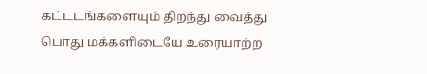கட்டடங்களையும் திறந்து வைத்து பொது மக்களிடையே உரையாற்ற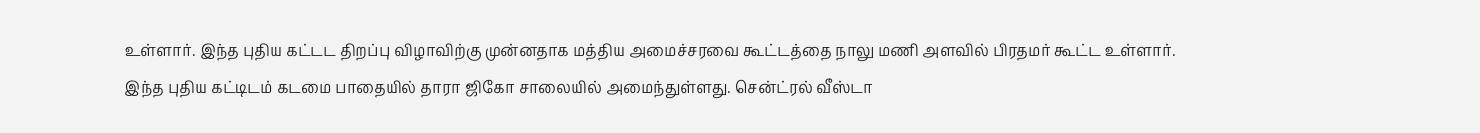உள்ளார். இந்த புதிய கட்டட திறப்பு விழாவிற்கு முன்னதாக மத்திய அமைச்சரவை கூட்டத்தை நாலு மணி அளவில் பிரதமர் கூட்ட உள்ளார். இந்த புதிய கட்டிடம் கடமை பாதையில் தாரா ஜிகோ சாலையில் அமைந்துள்ளது. சென்ட்ரல் வீஸ்டா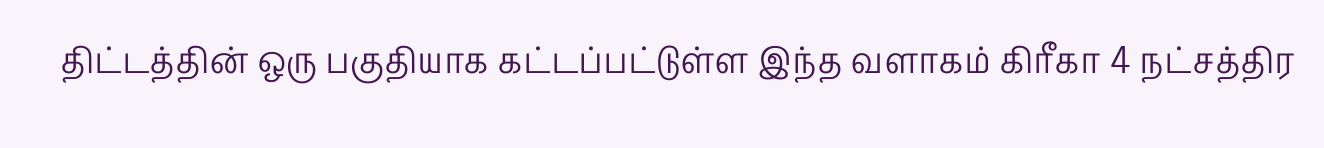திட்டத்தின் ஒரு பகுதியாக கட்டப்பட்டுள்ள இந்த வளாகம் கிரீகா 4 நட்சத்திர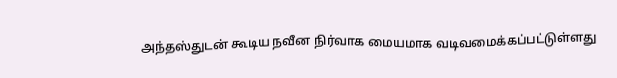அந்தஸ்துடன் கூடிய நவீன நிர்வாக மையமாக வடிவமைக்கப்பட்டுள்ளது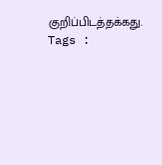குறிப்பிடத்தக்கது.
Tags :